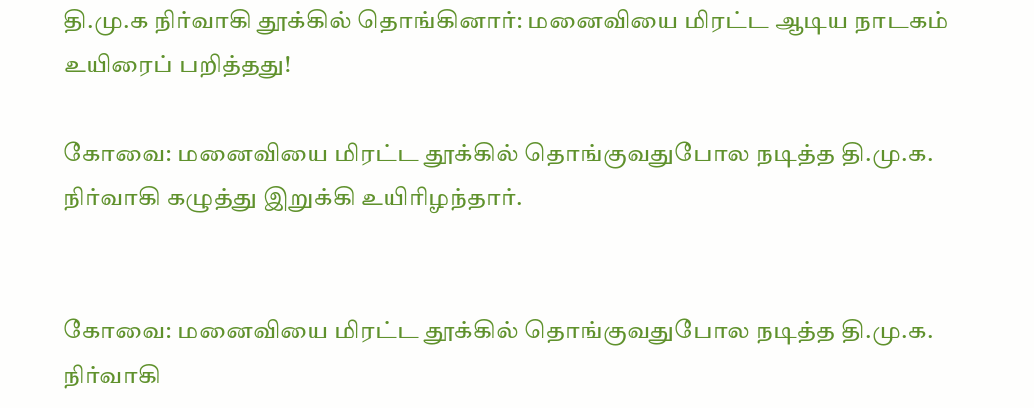தி.மு.க நிர்வாகி தூக்கில் தொங்கினார்: மனைவியை மிரட்ட ஆடிய நாடகம் உயிரைப் பறித்தது!

கோவை: மனைவியை மிரட்ட தூக்கில் தொங்குவதுபோல நடித்த தி.மு.க. நிர்வாகி கழுத்து இறுக்கி உயிரிழந்தார்.


கோவை: மனைவியை மிரட்ட தூக்கில் தொங்குவதுபோல நடித்த தி.மு.க. நிர்வாகி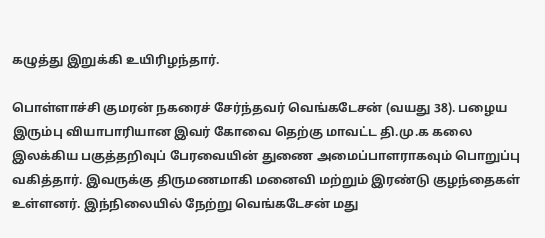கழுத்து இறுக்கி உயிரிழந்தார்.

பொள்ளாச்சி குமரன் நகரைச் சேர்ந்தவர் வெங்கடேசன் (வயது 38). பழைய இரும்பு வியாபாரியான இவர் கோவை தெற்கு மாவட்ட தி.மு.க கலை இலக்கிய பகுத்தறிவுப் பேரவையின் துணை அமைப்பாளராகவும் பொறுப்பு வகித்தார். இவருக்கு திருமணமாகி மனைவி மற்றும் இரண்டு குழந்தைகள் உள்ளனர். இந்நிலையில் நேற்று வெங்கடேசன் மது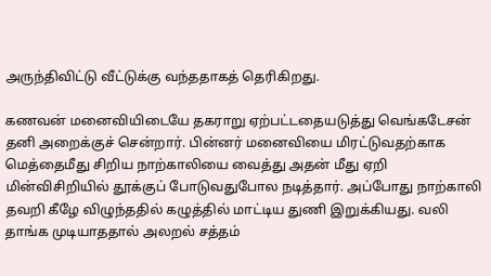அருந்திவிட்டு வீட்டுக்கு வந்ததாகத் தெரிகிறது.

கணவன் மனைவியிடையே தகராறு ஏற்பட்டதையடுத்து வெங்கடேசன் தனி அறைக்குச் சென்றார். பின்னர் மனைவியை மிரட்டுவதற்காக மெத்தைமீது சிறிய நாற்காலியை வைத்து அதன் மீது ஏறி மின்விசிறியில் தூக்குப் போடுவதுபோல நடித்தார். அப்போது நாற்காலி தவறி கீழே விழுந்ததில் கழுத்தில் மாட்டிய துணி இறுக்கியது. வலி தாங்க முடியாததால் அலறல் சத்தம்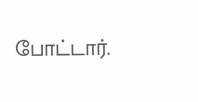போட்டார்.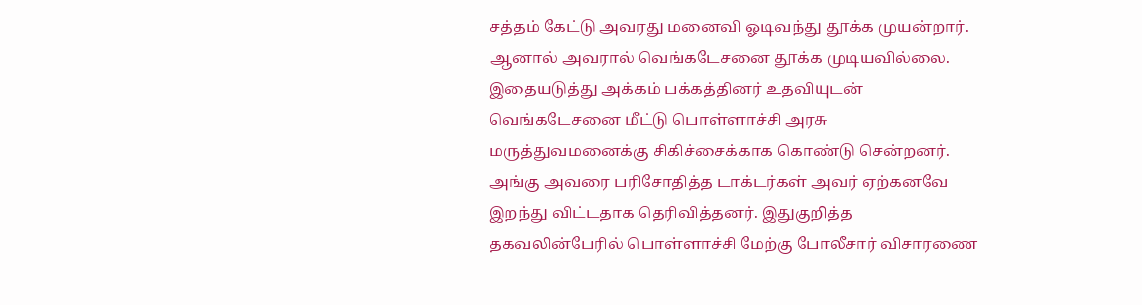சத்தம் கேட்டு அவரது மனைவி ஓடிவந்து தூக்க முயன்றார். ஆனால் அவரால் வெங்கடேசனை தூக்க முடியவில்லை. இதையடுத்து அக்கம் பக்கத்தினர் உதவியுடன் வெங்கடேசனை மீட்டு பொள்ளாச்சி அரசு மருத்துவமனைக்கு சிகிச்சைக்காக கொண்டு சென்றனர். அங்கு அவரை பரிசோதித்த டாக்டர்கள் அவர் ஏற்கனவே இறந்து விட்டதாக தெரிவித்தனர். இதுகுறித்த தகவலின்பேரில் பொள்ளாச்சி மேற்கு போலீசார் விசாரணை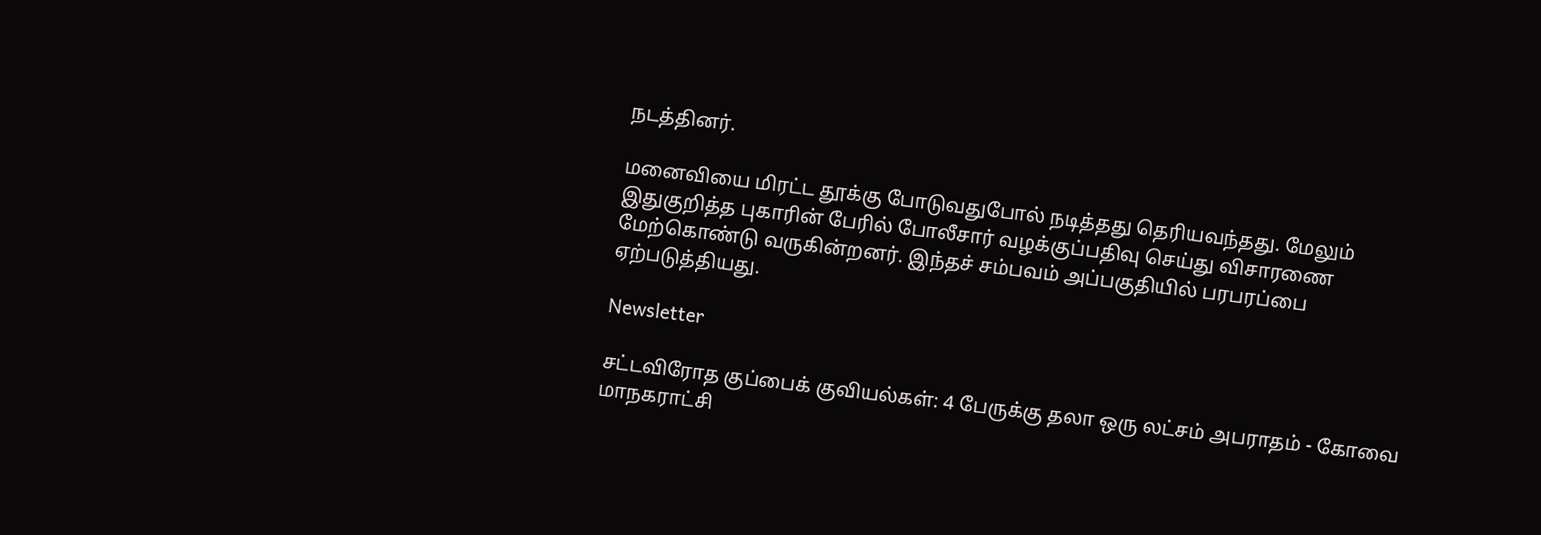நடத்தினர்.

மனைவியை மிரட்ட தூக்கு போடுவதுபோல் நடித்தது தெரியவந்தது. மேலும் இதுகுறித்த புகாரின் பேரில் போலீசார் வழக்குப்பதிவு செய்து விசாரணை மேற்கொண்டு வருகின்றனர். இந்தச் சம்பவம் அப்பகுதியில் பரபரப்பை ஏற்படுத்தியது.

Newsletter

சட்டவிரோத குப்பைக் குவியல்கள்: 4 பேருக்கு தலா ஒரு லட்சம் அபராதம் - கோவை மாநகராட்சி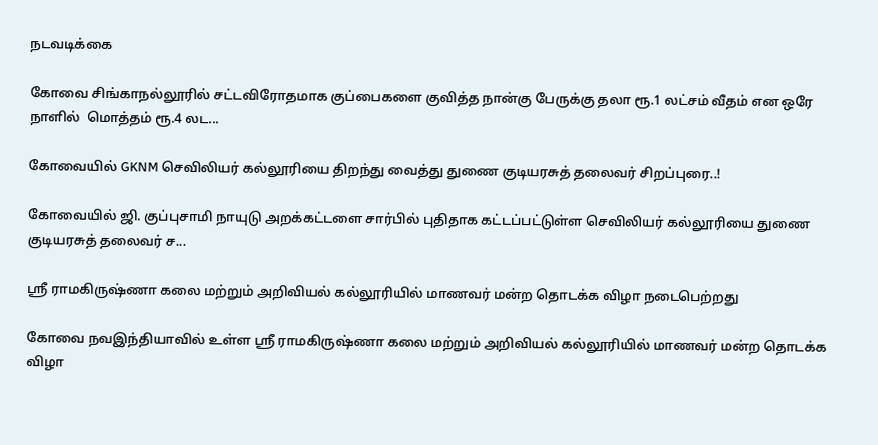நடவடிக்கை

கோவை சிங்காநல்லூரில் சட்டவிரோதமாக குப்பைகளை குவித்த நான்கு பேருக்கு தலா ரூ.1 லட்சம் வீதம் என ஒரே நாளில்  மொத்தம் ரூ.4 லட...

கோவையில் GKNM செவிலியர் கல்லூரியை திறந்து வைத்து துணை குடியரசுத் தலைவர் சிறப்புரை..!

கோவையில் ஜி. குப்புசாமி நாயுடு அறக்கட்டளை சார்பில் புதிதாக கட்டப்பட்டுள்ள செவிலியர் கல்லூரியை துணை குடியரசுத் தலைவர் ச...

ஸ்ரீ ராமகிருஷ்ணா கலை மற்றும் அறிவியல் கல்லூரியில் மாணவர் மன்ற தொடக்க விழா நடைபெற்றது

கோவை நவஇந்தியாவில் உள்ள ஸ்ரீ ராமகிருஷ்ணா கலை மற்றும் அறிவியல் கல்லூரியில் மாணவர் மன்ற தொடக்க விழா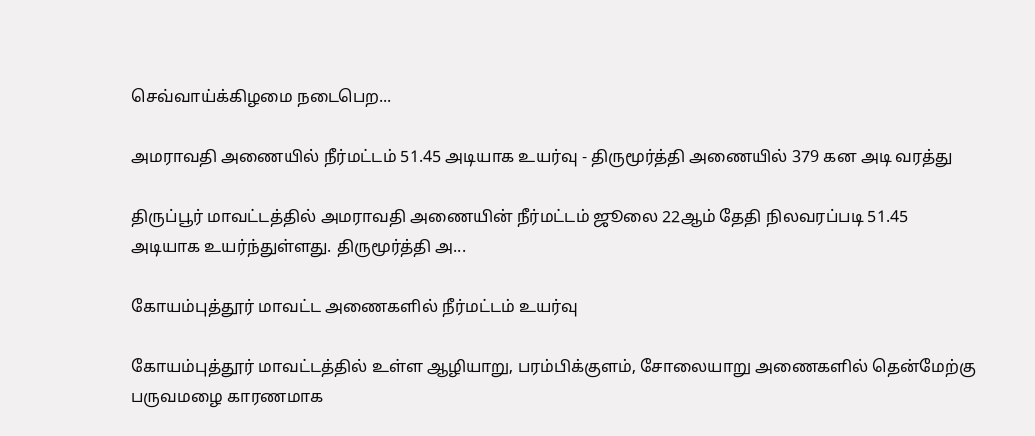செவ்வாய்க்கிழமை நடைபெற...

அமராவதி அணையில் நீர்மட்டம் 51.45 அடியாக உயர்வு - திருமூர்த்தி அணையில் 379 கன அடி வரத்து

திருப்பூர் மாவட்டத்தில் அமராவதி அணையின் நீர்மட்டம் ஜூலை 22ஆம் தேதி நிலவரப்படி 51.45 அடியாக உயர்ந்துள்ளது. திருமூர்த்தி அ...

கோயம்புத்தூர் மாவட்ட அணைகளில் நீர்மட்டம் உயர்வு

கோயம்புத்தூர் மாவட்டத்தில் உள்ள ஆழியாறு, பரம்பிக்குளம், சோலையாறு அணைகளில் தென்மேற்கு பருவமழை காரணமாக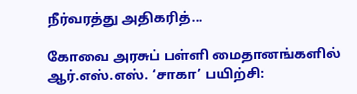நீர்வரத்து அதிகரித்...

கோவை அரசுப் பள்ளி மைதானங்களில் ஆர்.எஸ்.எஸ். ‘சாகா’ பயிற்சி: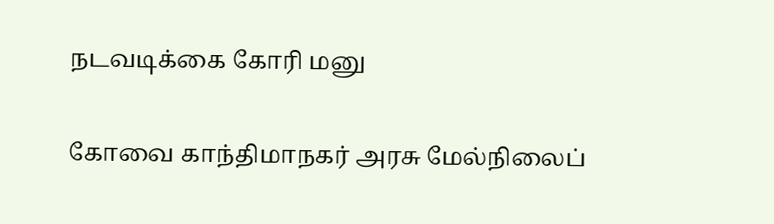நடவடிக்கை கோரி மனு

கோவை காந்திமாநகர் அரசு மேல்நிலைப்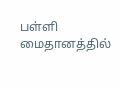பள்ளி மைதானத்தில்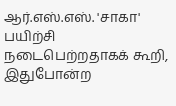ஆர்.எஸ்.எஸ். 'சாகா' பயிற்சி நடைபெற்றதாகக் கூறி, இதுபோன்ற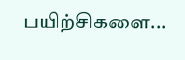பயிற்சிகளை...